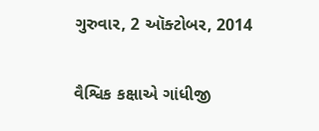ગુરુવાર, 2 ઑક્ટોબર, 2014

વૈશ્વિક કક્ષાએ ગાંધીજી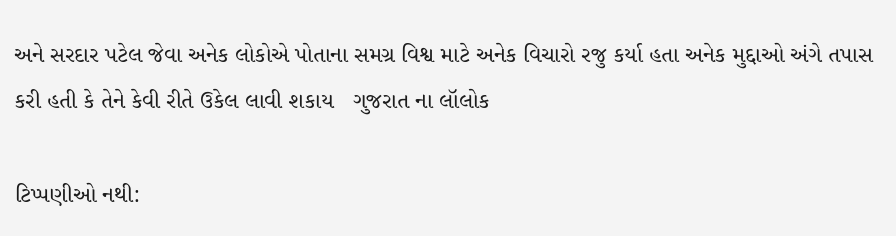અને સરદાર પટેલ જેવા અનેક લોકોએ પોતાના સમગ્ર વિશ્વ માટે અનેક વિચારો રજુ કર્યા હતા અનેક મુદ્દાઓ અંગે તપાસ કરી હતી કે તેને કેવી રીતે ઉકેલ લાવી શકાય   ગુજરાત ના લૉલોક

ટિપ્પણીઓ નથી: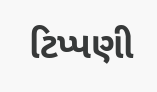ટિપ્પણી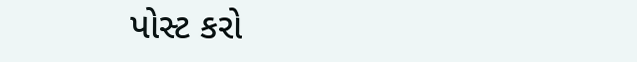પોસ્ટ કરો